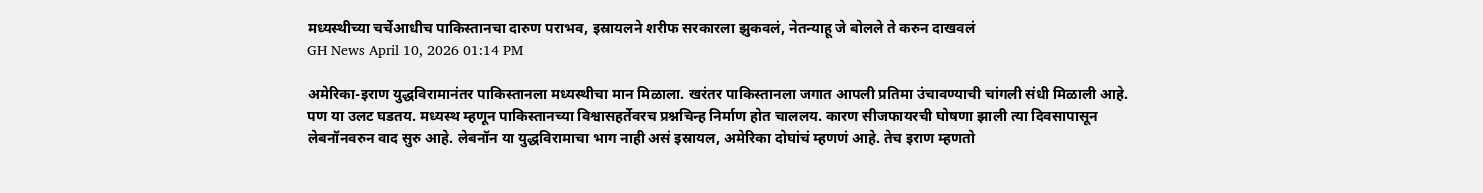मध्यस्थीच्या चर्चेआधीच पाकिस्तानचा दारुण पराभव, इस्रायलने शरीफ सरकारला झुकवलं, नेतन्याहू जे बोलले ते करुन दाखवलं
GH News April 10, 2026 01:14 PM

अमेरिका-इराण युद्धविरामानंतर पाकिस्तानला मध्यस्थीचा मान मिळाला. खरंतर पाकिस्तानला जगात आपली प्रतिमा उंचावण्याची चांगली संधी मिळाली आहे. पण या उलट घडतय. मध्यस्थ म्हणून पाकिस्तानच्या विश्वासहर्तेवरच प्रश्नचिन्ह निर्माण होत चाललय. कारण सीजफायरची घोषणा झाली त्या दिवसापासून लेबनॉनवरुन वाद सुरु आहे. लेबनॉन या युद्धविरामाचा भाग नाही असं इस्रायल, अमेरिका दोघांचं म्हणणं आहे. तेच इराण म्हणतो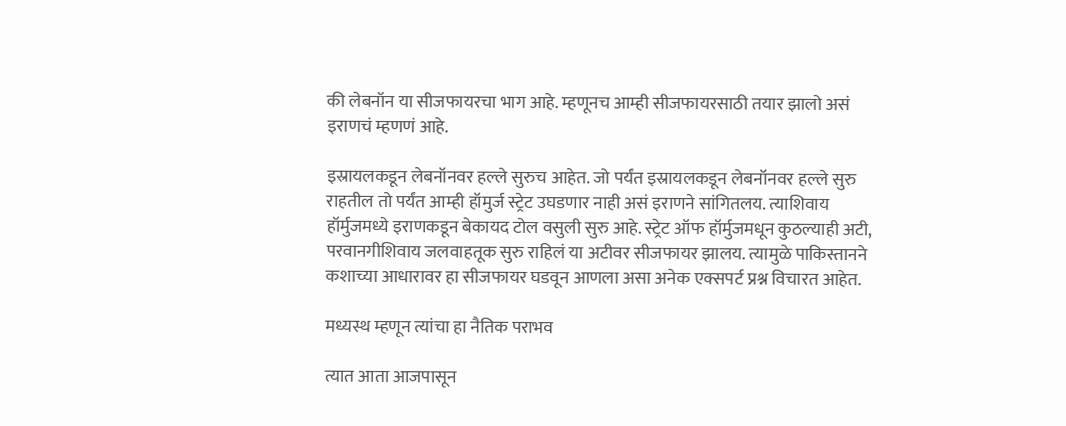की लेबनॉन या सीजफायरचा भाग आहे. म्हणूनच आम्ही सीजफायरसाठी तयार झालो असं इराणचं म्हणणं आहे.

इस्रायलकडून लेबनॉनवर हल्ले सुरुच आहेत. जो पर्यंत इस्रायलकडून लेबनॉनवर हल्ले सुरु राहतील तो पर्यंत आम्ही हॉमुर्ज स्ट्रेट उघडणार नाही असं इराणने सांगितलय. त्याशिवाय हॉर्मुजमध्ये इराणकडून बेकायद टोल वसुली सुरु आहे. स्ट्रेट ऑफ हॉर्मुजमधून कुठल्याही अटी, परवानगीशिवाय जलवाहतूक सुरु राहिलं या अटीवर सीजफायर झालय. त्यामुळे पाकिस्तानने कशाच्या आधारावर हा सीजफायर घडवून आणला असा अनेक एक्सपर्ट प्रश्न विचारत आहेत.

मध्यस्थ म्हणून त्यांचा हा नैतिक पराभव

त्यात आता आजपासून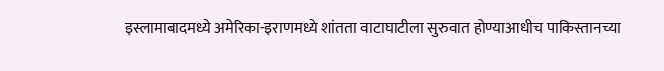इस्लामाबादमध्ये अमेरिका-इराणमध्ये शांतता वाटाघाटीला सुरुवात होण्याआधीच पाकिस्तानच्या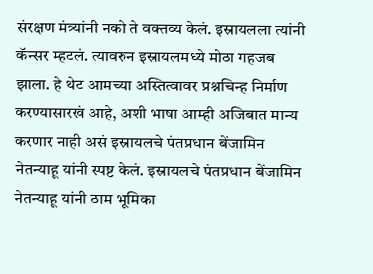संरक्षण मंत्र्यांनी नको ते वक्तव्य केलं. इस्रायलला त्यांनी कॅन्सर म्हटलं. त्यावरुन इस्रायलमध्ये मोठा गहजब झाला. हे थेट आमच्या अस्तित्वावर प्रश्नचिन्ह निर्माण करण्यासारखं आहे, अशी भाषा आम्ही अजिबात मान्य करणार नाही असं इस्रायलचे पंतप्रधान बेंजामिन नेतन्याहू यांनी स्पष्ट केलं. इस्रायलचे पंतप्रधान बेंजामिन नेतन्याहू यांनी ठाम भूमिका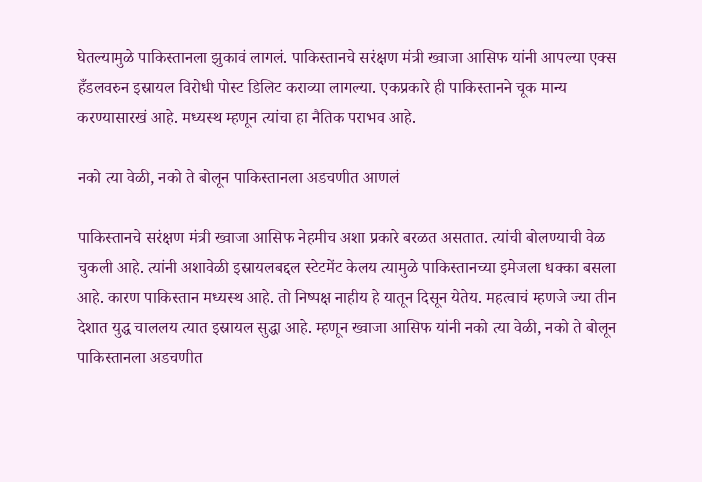घेतल्यामुळे पाकिस्तानला झुकावं लागलं. पाकिस्तानचे सरंक्षण मंत्री ख्वाजा आसिफ यांनी आपल्या एक्स हँडलवरुन इस्रायल विरोधी पोस्ट डिलिट कराव्या लागल्या. एकप्रकारे ही पाकिस्तानने चूक मान्य करण्यासारखं आहे. मध्यस्थ म्हणून त्यांचा हा नैतिक पराभव आहे.

नको त्या वेळी, नको ते बोलून पाकिस्तानला अडचणीत आणलं

पाकिस्तानचे सरंक्षण मंत्री ख्वाजा आसिफ नेहमीच अशा प्रकारे बरळत असतात. त्यांची बोलण्याची वेळ चुकली आहे. त्यांनी अशावेळी इस्रायलबद्दल स्टेटमेंट केलय त्यामुळे पाकिस्तानच्या इमेजला धक्का बसला आहे. कारण पाकिस्तान मध्यस्थ आहे. तो निष्पक्ष नाहीय हे यातून दिसून येतेय. महत्वाचं म्हणजे ज्या तीन देशात युद्ध चाललय त्यात इस्रायल सुद्धा आहे. म्हणून ख्वाजा आसिफ यांनी नको त्या वेळी, नको ते बोलून पाकिस्तानला अडचणीत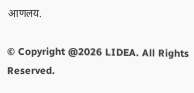आणलय.

© Copyright @2026 LIDEA. All Rights Reserved.